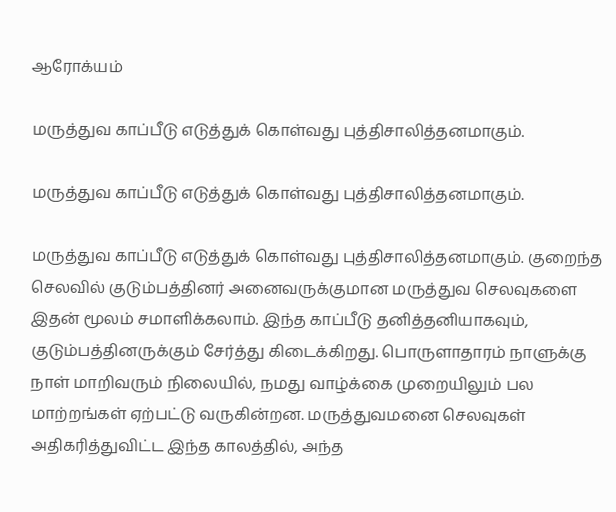ஆரோக்யம்

மருத்துவ காப்பீடு எடுத்துக் கொள்வது புத்திசாலித்தனமாகும்.

மருத்துவ காப்பீடு எடுத்துக் கொள்வது புத்திசாலித்தனமாகும்.

மருத்துவ காப்பீடு எடுத்துக் கொள்வது புத்திசாலித்தனமாகும். குறைந்த செலவில் குடும்பத்தினர் அனைவருக்குமான மருத்துவ செலவுகளை இதன் மூலம் சமாளிக்கலாம். இந்த காப்பீடு தனித்தனியாகவும், குடும்பத்தினருக்கும் சேர்த்து கிடைக்கிறது. பொருளாதாரம் நாளுக்கு நாள் மாறிவரும் நிலையில், நமது வாழ்க்கை முறையிலும் பல மாற்றங்கள் ஏற்பட்டு வருகின்றன. மருத்துவமனை செலவுகள் அதிகரித்துவிட்ட இந்த காலத்தில், அந்த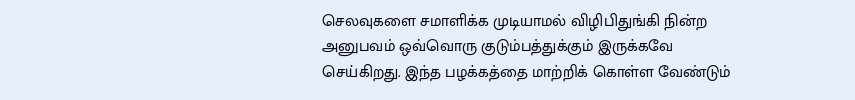செலவுகளை சமாளிக்க முடியாமல் விழிபிதுங்கி நின்ற அனுபவம் ஒவ்வொரு குடும்பத்துக்கும் இருக்கவே செய்கிறது. இந்த பழக்கத்தை மாற்றிக் கொள்ள வேண்டும்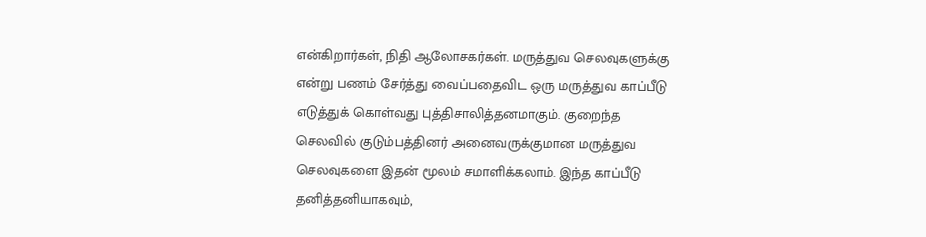என்கிறார்கள், நிதி ஆலோசகர்கள். மருத்துவ செலவுகளுக்கு என்று பணம் சேர்த்து வைப்பதைவிட ஒரு மருத்துவ காப்பீடு எடுத்துக் கொள்வது புத்திசாலித்தனமாகும். குறைந்த செலவில் குடும்பத்தினர் அனைவருக்குமான மருத்துவ செலவுகளை இதன் மூலம் சமாளிக்கலாம். இந்த காப்பீடு தனித்தனியாகவும்,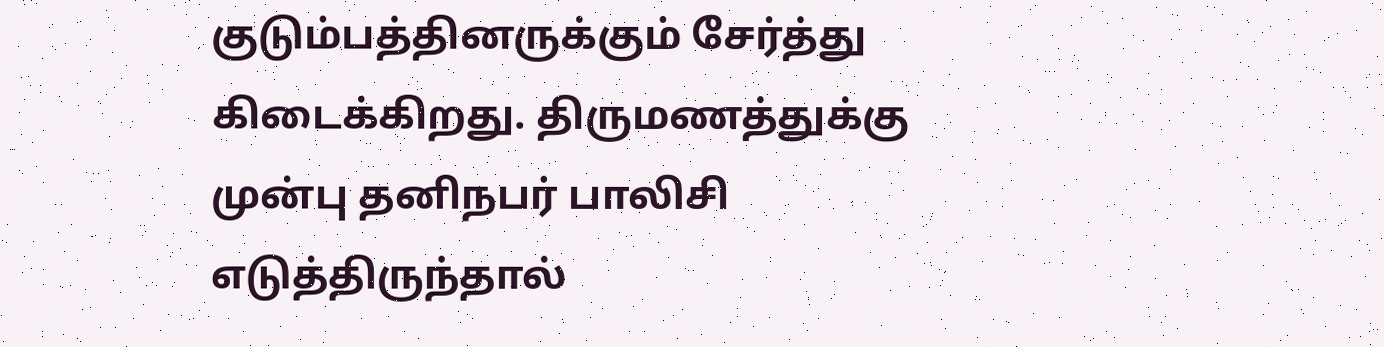குடும்பத்தினருக்கும் சேர்த்து கிடைக்கிறது. திருமணத்துக்கு முன்பு தனிநபர் பாலிசி எடுத்திருந்தால்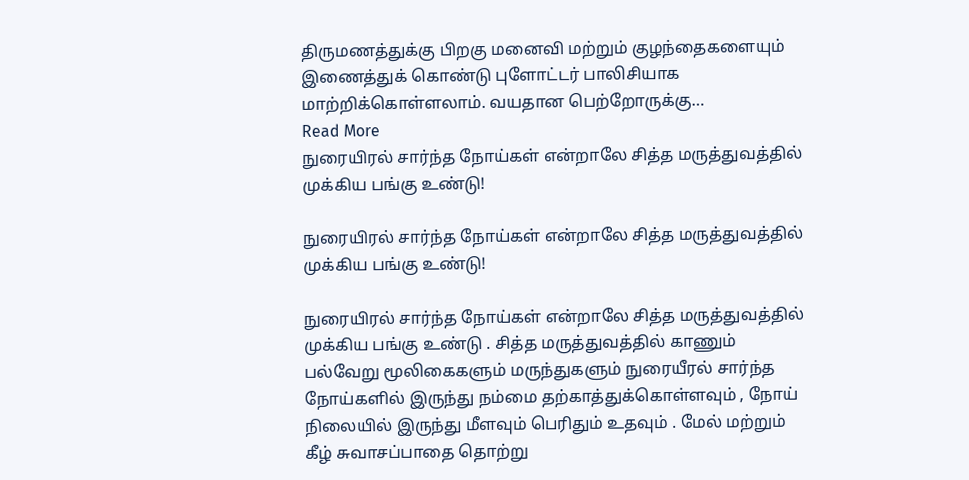திருமணத்துக்கு பிறகு மனைவி மற்றும் குழந்தைகளையும் இணைத்துக் கொண்டு புளோட்டர் பாலிசியாக மாற்றிக்கொள்ளலாம். வயதான பெற்றோருக்கு…
Read More
நுரையிரல் சார்ந்த நோய்கள் என்றாலே சித்த மருத்துவத்தில் முக்கிய பங்கு உண்டு!

நுரையிரல் சார்ந்த நோய்கள் என்றாலே சித்த மருத்துவத்தில் முக்கிய பங்கு உண்டு!

நுரையிரல் சார்ந்த நோய்கள் என்றாலே சித்த மருத்துவத்தில் முக்கிய பங்கு உண்டு . சித்த மருத்துவத்தில் காணும் பல்வேறு மூலிகைகளும் மருந்துகளும் நுரையீரல் சார்ந்த நோய்களில் இருந்து நம்மை தற்காத்துக்கொள்ளவும் , நோய் நிலையில் இருந்து மீளவும் பெரிதும் உதவும் . மேல் மற்றும் கீழ் சுவாசப்பாதை தொற்று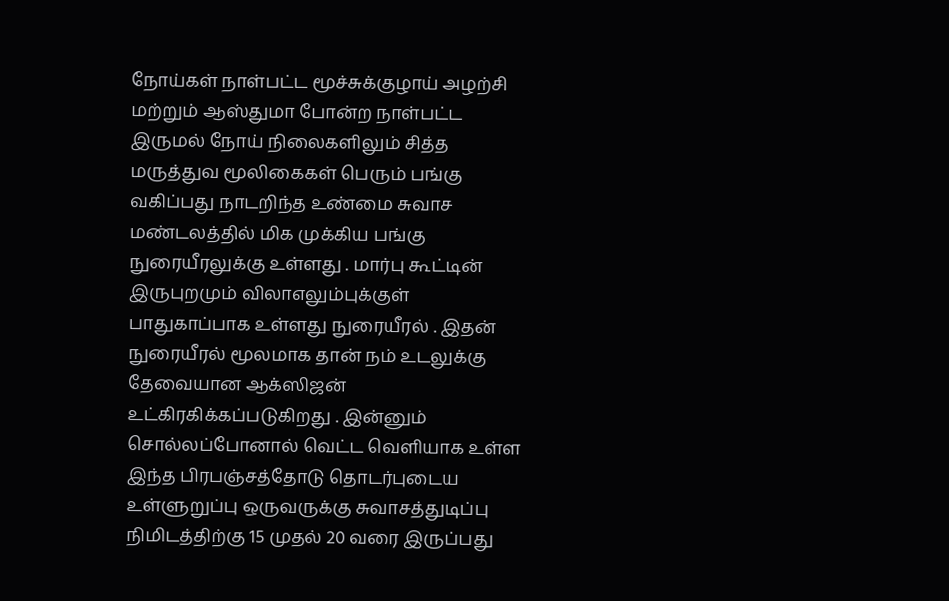நோய்கள் நாள்பட்ட மூச்சுக்குழாய் அழற்சி மற்றும் ஆஸ்துமா போன்ற நாள்பட்ட இருமல் நோய் நிலைகளிலும் சித்த மருத்துவ மூலிகைகள் பெரும் பங்கு வகிப்பது நாடறிந்த உண்மை சுவாச மண்டலத்தில் மிக முக்கிய பங்கு நுரையீரலுக்கு உள்ளது . மார்பு கூட்டின் இருபுறமும் விலாஎலும்புக்குள் பாதுகாப்பாக உள்ளது நுரையீரல் . இதன் நுரையீரல் மூலமாக தான் நம் உடலுக்கு தேவையான ஆக்ஸிஜன் உட்கிரகிக்கப்படுகிறது . இன்னும் சொல்லப்போனால் வெட்ட வெளியாக உள்ள இந்த பிரபஞ்சத்தோடு தொடர்புடைய உள்ளுறுப்பு ஒருவருக்கு சுவாசத்துடிப்பு நிமிடத்திற்கு 15 முதல் 20 வரை இருப்பது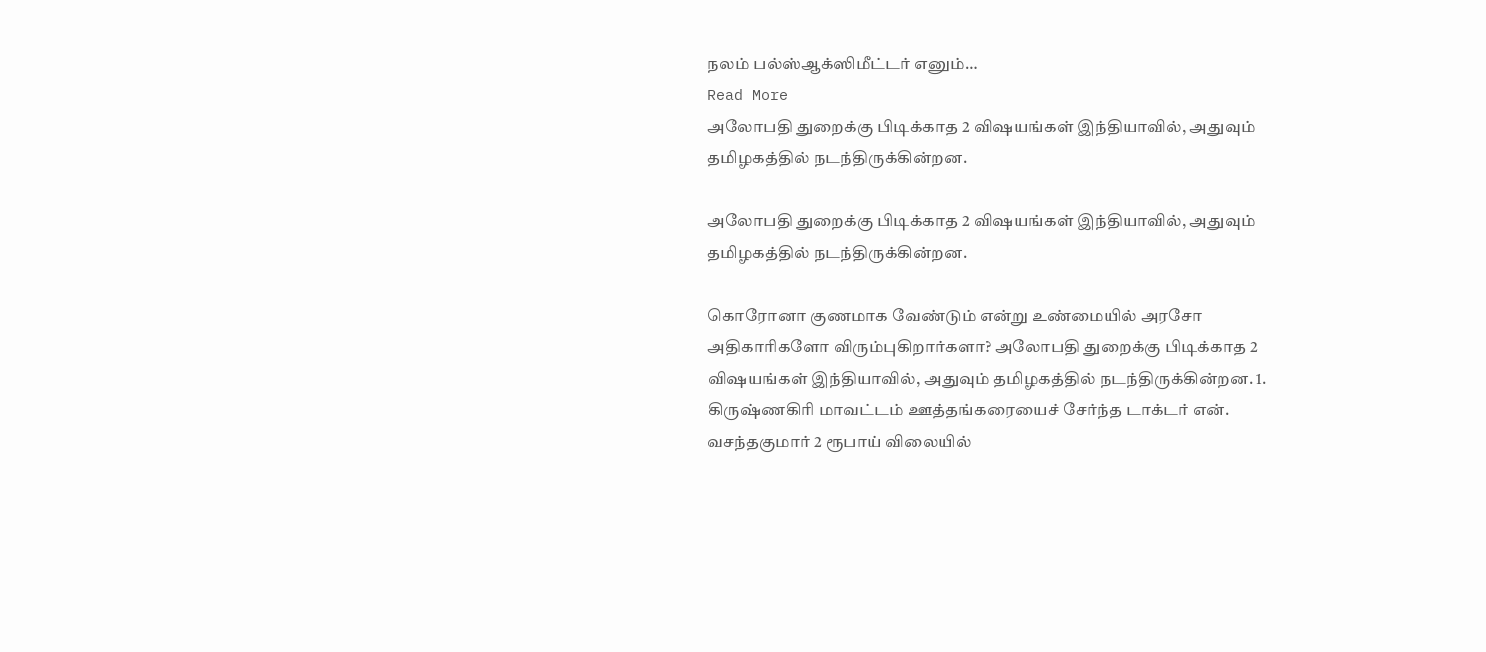நலம் பல்ஸ்ஆக்ஸிமீட்டர் எனும்…
Read More
அலோபதி துறைக்கு பிடிக்காத 2 விஷயங்கள் இந்தியாவில், அதுவும் தமிழகத்தில் நடந்திருக்கின்றன.

அலோபதி துறைக்கு பிடிக்காத 2 விஷயங்கள் இந்தியாவில், அதுவும் தமிழகத்தில் நடந்திருக்கின்றன.

கொரோனா குணமாக வேண்டும் என்று உண்மையில் அரசோ அதிகாரிகளோ விரும்புகிறார்களா? அலோபதி துறைக்கு பிடிக்காத 2 விஷயங்கள் இந்தியாவில், அதுவும் தமிழகத்தில் நடந்திருக்கின்றன. 1. கிருஷ்ணகிரி மாவட்டம் ஊத்தங்கரையைச் சேர்ந்த டாக்டர் என். வசந்தகுமார் 2 ரூபாய் விலையில்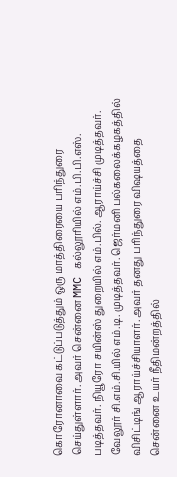கொரோனாவை கட்டுப்படுத்தும் ஒரு மாத்திரையை பரிந்துரை செய்துள்ளார். அவர் சென்னை MMC கல்லூரியில் எம்.பி.பி.எஸ். படித்தவர். நியூரோ சயின்ஸ் துறையில் எம்.பில். ஆராய்ச்சி முடித்தவர். வேலூர் சி.எம்.சி.யில் எம்.டி. முடித்தவர். ஜெர்மனி பல்கலைக்கழகத்தில் விசிட்டிங் ஆராய்ச்சியாளர். அவர் தனது பரிந்துரை விஷயத்தை சென்னை உயர் நீதிமன்றத்தில்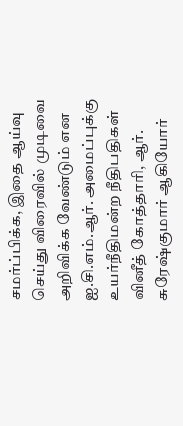சமர்ப்பிக்க, இதை ஆய்வு செய்து விரைவில் முடிவை அறிவிக்க வேண்டும் என ஐ.சி.எம்.ஆர். அமைப்புக்கு உயர்நீதிமன்ற நீதிபதிகள் வினீத் கோத்தாரி, ஆர். சுரேஷ்குமார் ஆகியோர்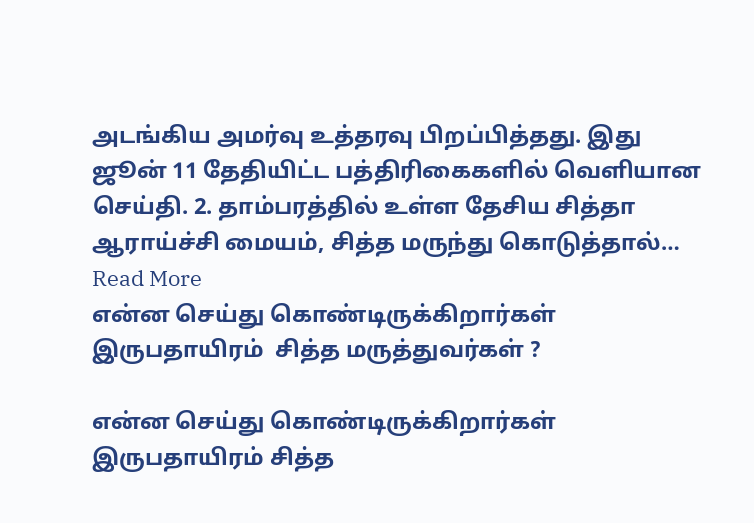அடங்கிய அமர்வு உத்தரவு பிறப்பித்தது. இது ஜூன் 11 தேதியிட்ட பத்திரிகைகளில் வெளியான செய்தி. 2. தாம்பரத்தில் உள்ள தேசிய சித்தா ஆராய்ச்சி மையம், சித்த மருந்து கொடுத்தால்…
Read More
என்ன செய்து கொண்டிருக்கிறார்கள் இருபதாயிரம்  சித்த மருத்துவர்கள் ?

என்ன செய்து கொண்டிருக்கிறார்கள் இருபதாயிரம் சித்த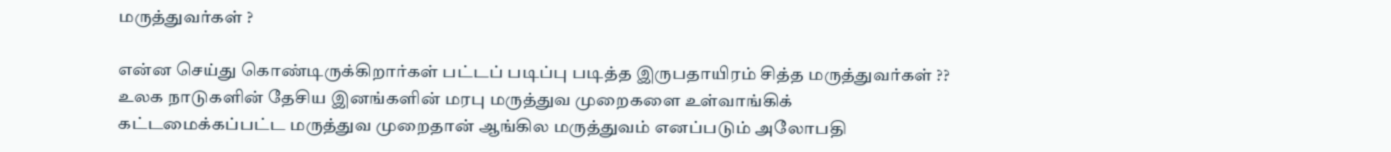மருத்துவர்கள் ?

என்ன செய்து கொண்டிருக்கிறார்கள் பட்டப் படிப்பு படித்த இருபதாயிரம் சித்த மருத்துவர்கள் ?? உலக நாடுகளின் தேசிய இனங்களின் மரபு மருத்துவ முறைகளை உள்வாங்கிக் கட்டமைக்கப்பட்ட மருத்துவ முறைதான் ஆங்கில மருத்துவம் எனப்படும் அலோபதி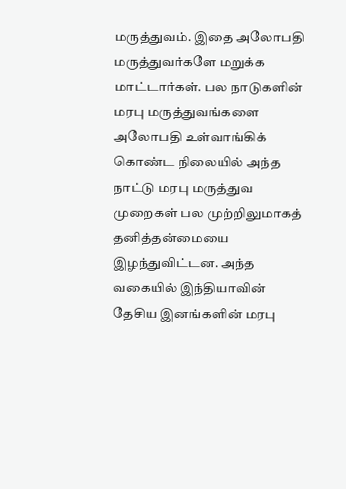மருத்துவம். இதை அலோபதி மருத்துவர்களே மறுக்க மாட்டார்கள். பல நாடுகளின் மரபு மருத்துவங்களை அலோபதி உள்வாங்கிக் கொண்ட நிலையில் அந்த நாட்டு மரபு மருத்துவ முறைகள் பல முற்றிலுமாகத் தனித்தன்மையை இழந்துவிட்டன. அந்த வகையில் இந்தியாவின் தேசிய இனங்களின் மரபு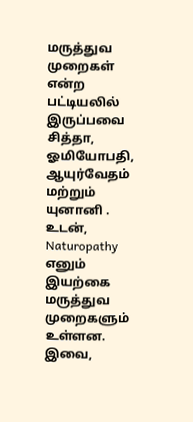மருத்துவ முறைகள் என்ற பட்டியலில் இருப்பவை சித்தா, ஓமியோபதி, ஆயுர்வேதம் மற்றும் யுனானி . உடன், Naturopathy எனும் இயற்கை மருத்துவ முறைகளும் உள்ளன. இவை,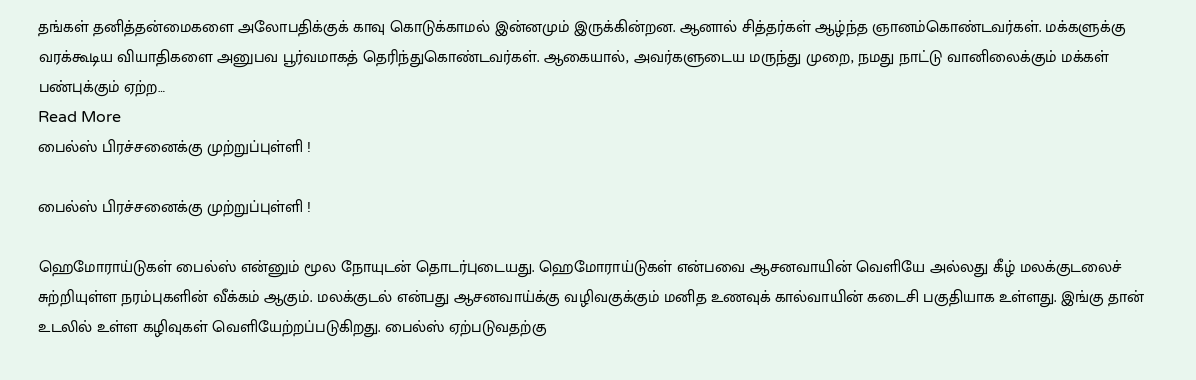தங்கள் தனித்தன்மைகளை அலோபதிக்குக் காவு கொடுக்காமல் இன்னமும் இருக்கின்றன. ஆனால் சித்தர்கள் ஆழ்ந்த ஞானம்கொண்டவர்கள். மக்களுக்கு வரக்கூடிய வியாதிகளை அனுபவ பூர்வமாகத் தெரிந்துகொண்டவர்கள். ஆகையால், அவர்களுடைய மருந்து முறை, நமது நாட்டு வானிலைக்கும் மக்கள் பண்புக்கும் ஏற்ற…
Read More
பைல்ஸ் பிரச்சனைக்கு முற்றுப்புள்ளி !

பைல்ஸ் பிரச்சனைக்கு முற்றுப்புள்ளி !

ஹெமோராய்டுகள் பைல்ஸ் என்னும் மூல நோயுடன் தொடர்புடையது. ஹெமோராய்டுகள் என்பவை ஆசனவாயின் வெளியே அல்லது கீழ் மலக்குடலைச் சுற்றியுள்ள நரம்புகளின் வீக்கம் ஆகும். மலக்குடல் என்பது ஆசனவாய்க்கு வழிவகுக்கும் மனித உணவுக் கால்வாயின் கடைசி பகுதியாக உள்ளது. இங்கு தான் உடலில் உள்ள கழிவுகள் வெளியேற்றப்படுகிறது. பைல்ஸ் ஏற்படுவதற்கு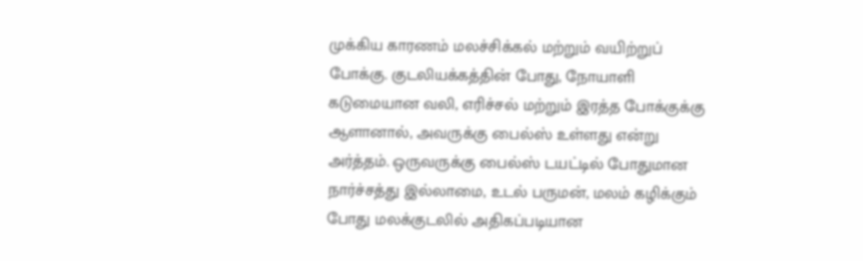முக்கிய காரணம் மலச்சிக்கல் மற்றும் வயிற்றுப் போக்கு. குடலியக்கத்தின் போது, நோயாளி கடுமையான வலி, எரிச்சல் மற்றும் இரத்த போக்குக்கு ஆளானால், அவருக்கு பைல்ஸ் உள்ளது என்று அர்த்தம். ஒருவருக்கு பைல்ஸ் டயட்டில் போதுமான நார்ச்சத்து இல்லாமை, உடல் பருமன், மலம் கழிக்கும் போது மலக்குடலில் அதிகப்படியான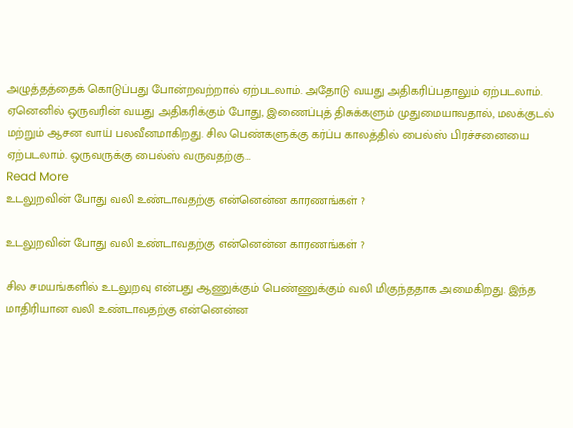அழுத்தத்தைக் கொடுப்பது போன்றவற்றால் ஏற்படலாம். அதோடு வயது அதிகரிப்பதாலும் ஏற்படலாம். ஏனெனில் ஒருவரின் வயது அதிகரிக்கும் போது, இணைப்புத் திசுக்களும் முதுமையாவதால், மலக்குடல் மற்றும் ஆசன வாய் பலவீனமாகிறது. சில பெண்களுக்கு கர்ப்ப காலத்தில் பைல்ஸ் பிரச்சனையை ஏற்படலாம். ஒருவருக்கு பைல்ஸ் வருவதற்கு…
Read More
உடலுறவின் போது வலி உண்டாவதற்கு என்னென்ன காரணங்கள் ?

உடலுறவின் போது வலி உண்டாவதற்கு என்னென்ன காரணங்கள் ?

சில சமயங்களில் உடலுறவு என்பது ஆணுக்கும் பெண்ணுக்கும் வலி மிகுந்ததாக அமைகிறது. இந்த மாதிரியான வலி உண்டாவதற்கு என்னென்ன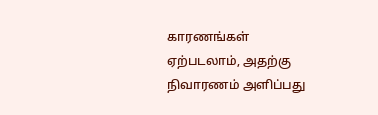காரணங்கள் ஏற்படலாம், அதற்கு நிவாரணம் அளிப்பது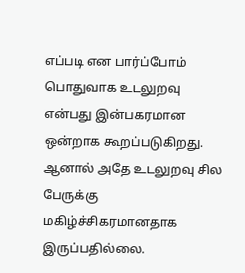எப்படி என பார்ப்போம் பொதுவாக உடலுறவு என்பது இன்பகரமான ஒன்றாக கூறப்படுகிறது. ஆனால் அதே உடலுறவு சில பேருக்கு மகிழ்ச்சிகரமானதாக இருப்பதில்லை.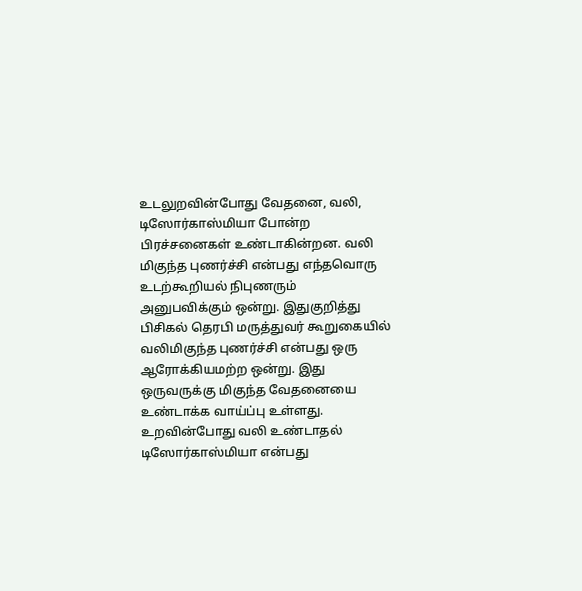உடலுறவின்போது வேதனை, வலி, டிஸோர்காஸ்மியா போன்ற பிரச்சனைகள் உண்டாகின்றன. வலி மிகுந்த புணர்ச்சி என்பது எந்தவொரு உடற்கூறியல் நிபுணரும் அனுபவிக்கும் ஒன்று. இதுகுறித்து பிசிகல் தெரபி மருத்துவர் கூறுகையில் வலிமிகுந்த புணர்ச்சி என்பது ஒரு ஆரோக்கியமற்ற ஒன்று. இது ஒருவருக்கு மிகுந்த வேதனையை உண்டாக்க வாய்ப்பு உள்ளது. உறவின்போது வலி உண்டாதல் டிஸோர்காஸ்மியா என்பது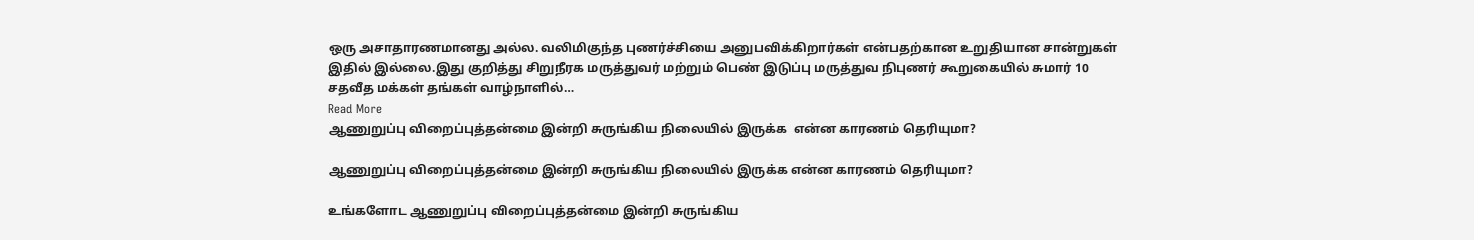ஒரு அசாதாரணமானது அல்ல. வலிமிகுந்த புணர்ச்சியை அனுபவிக்கிறார்கள் என்பதற்கான உறுதியான சான்றுகள் இதில் இல்லை.இது குறித்து சிறுநீரக மருத்துவர் மற்றும் பெண் இடுப்பு மருத்துவ நிபுணர் கூறுகையில் சுமார் 10 சதவீத மக்கள் தங்கள் வாழ்நாளில்…
Read More
ஆணுறுப்பு விறைப்புத்தன்மை இன்றி சுருங்கிய நிலையில் இருக்க  என்ன காரணம் தெரியுமா?

ஆணுறுப்பு விறைப்புத்தன்மை இன்றி சுருங்கிய நிலையில் இருக்க என்ன காரணம் தெரியுமா?

உங்களோட ஆணுறுப்பு விறைப்புத்தன்மை இன்றி சுருங்கிய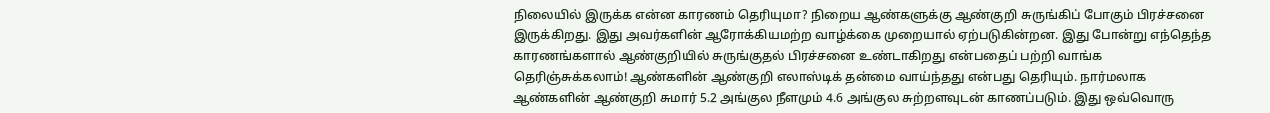நிலையில் இருக்க என்ன காரணம் தெரியுமா? நிறைய ஆண்களுக்கு ஆண்குறி சுருங்கிப் போகும் பிரச்சனை இருக்கிறது. இது அவர்களின் ஆரோக்கியமற்ற வாழ்க்கை முறையால் ஏற்படுகின்றன. இது போன்று எந்தெந்த காரணங்களால் ஆண்குறியில் சுருங்குதல் பிரச்சனை உண்டாகிறது என்பதைப் பற்றி வாங்க தெரிஞ்சுக்கலாம்! ஆண்களின் ஆண்குறி எலாஸ்டிக் தன்மை வாய்ந்தது என்பது தெரியும். நார்மலாக ஆண்களின் ஆண்குறி சுமார் 5.2 அங்குல நீளமும் 4.6 அங்குல சுற்றளவுடன் காணப்படும். இது ஒவ்வொரு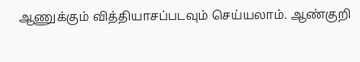ஆணுக்கும் வித்தியாசப்படவும் செய்யலாம். ஆண்குறி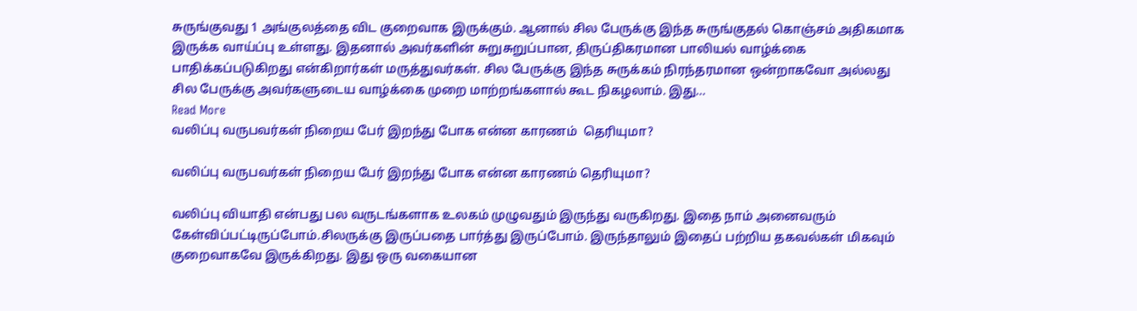சுருங்குவது 1 அங்குலத்தை விட குறைவாக இருக்கும். ஆனால் சில பேருக்கு இந்த சுருங்குதல் கொஞ்சம் அதிகமாக இருக்க வாய்ப்பு உள்ளது. இதனால் அவர்களின் சுறுசுறுப்பான, திருப்திகரமான பாலியல் வாழ்க்கை பாதிக்கப்படுகிறது என்கிறார்கள் மருத்துவர்கள். சில பேருக்கு இந்த சுருக்கம் நிரந்தரமான ஒன்றாகவோ அல்லது சில பேருக்கு அவர்களுடைய வாழ்க்கை முறை மாற்றங்களால் கூட நிகழலாம். இது…
Read More
வலிப்பு வருபவர்கள் நிறைய பேர் இறந்து போக என்ன காரணம்  தெரியுமா?

வலிப்பு வருபவர்கள் நிறைய பேர் இறந்து போக என்ன காரணம் தெரியுமா?

வலிப்பு வியாதி என்பது பல வருடங்களாக உலகம் முழுவதும் இருந்து வருகிறது. இதை நாம் அனைவரும் கேள்விப்பட்டிருப்போம்.சிலருக்கு இருப்பதை பார்த்து இருப்போம். இருந்தாலும் இதைப் பற்றிய தகவல்கள் மிகவும் குறைவாகவே இருக்கிறது. இது ஒரு வகையான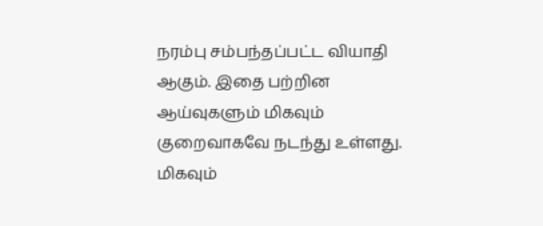நரம்பு சம்பந்தப்பட்ட வியாதி ஆகும். இதை பற்றின ஆய்வுகளும் மிகவும் குறைவாகவே நடந்து உள்ளது. மிகவும்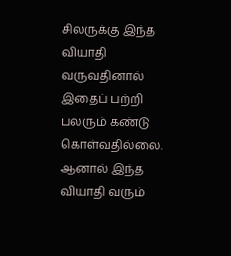சிலருக்கு இந்த வியாதி வருவதினால் இதைப் பற்றி பலரும் கண்டு கொள்வதில்லை. ஆனால் இந்த வியாதி வரும்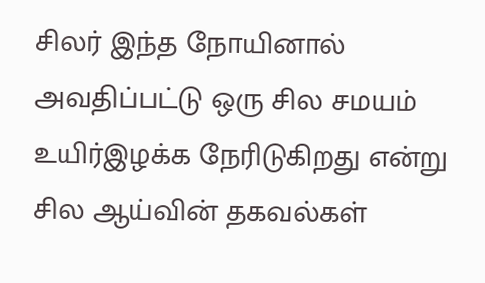சிலர் இந்த நோயினால் அவதிப்பட்டு ஒரு சில சமயம் உயிர்இழக்க நேரிடுகிறது என்று சில ஆய்வின் தகவல்கள்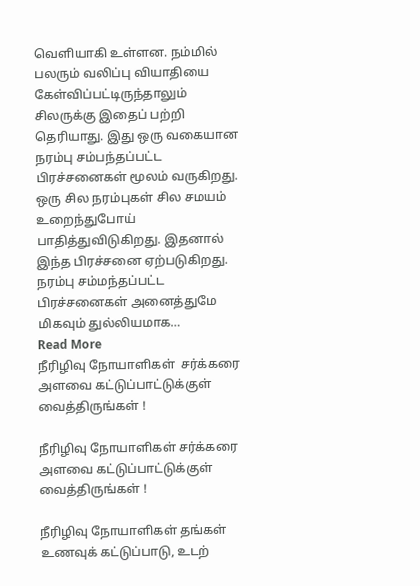வெளியாகி உள்ளன. நம்மில் பலரும் வலிப்பு வியாதியை கேள்விப்பட்டிருந்தாலும் சிலருக்கு இதைப் பற்றி தெரியாது. இது ஒரு வகையான நரம்பு சம்பந்தப்பட்ட பிரச்சனைகள் மூலம் வருகிறது. ஒரு சில நரம்புகள் சில சமயம் உறைந்துபோய் பாதித்துவிடுகிறது. இதனால் இந்த பிரச்சனை ஏற்படுகிறது. நரம்பு சம்மந்தப்பட்ட பிரச்சனைகள் அனைத்துமே மிகவும் துல்லியமாக…
Read More
நீரிழிவு நோயாளிகள்  சர்க்கரை அளவை கட்டுப்பாட்டுக்குள் வைத்திருங்கள் !

நீரிழிவு நோயாளிகள் சர்க்கரை அளவை கட்டுப்பாட்டுக்குள் வைத்திருங்கள் !

நீரிழிவு நோயாளிகள் தங்கள் உணவுக் கட்டுப்பாடு, உடற்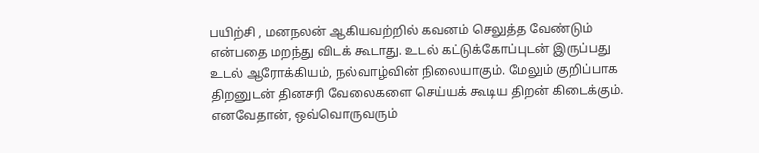பயிற்சி , மனநலன் ஆகியவற்றில் கவனம் செலுத்த வேண்டும் என்பதை மறந்து விடக் கூடாது. உடல் கட்டுக்கோப்புடன் இருப்பது உடல் ஆரோக்கியம், நல்வாழ்வின் நிலையாகும். மேலும் குறிப்பாக திறனுடன் தினசரி வேலைகளை செய்யக் கூடிய திறன் கிடைக்கும். எனவேதான், ஒவ்வொருவரும்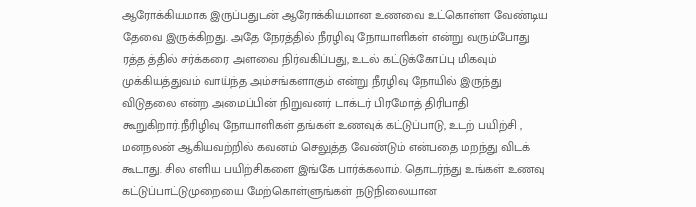ஆரோக்கியமாக இருப்பதுடன் ஆரோக்கியமான உணவை உட்கொள்ள வேண்டிய தேவை இருக்கிறது. அதே நேரத்தில் நீரழிவு நோயாளிகள் என்று வரும்போது ரத்த த்தில் சர்க்கரை அளவை நிர்வகிப்பது, உடல் கட்டுக்கோப்பு மிகவும் முக்கியத்துவம் வாய்ந்த அம்சங்களாகும் என்று நீரழிவு நோயில் இருந்து விடுதலை என்ற அமைப்பின் நிறுவனர் டாக்டர் பிரமோத் திரிபாதி கூறுகிறார்.நீரிழிவு நோயாளிகள் தங்கள் உணவுக் கட்டுப்பாடு, உடற் பயிற்சி , மனநலன் ஆகியவற்றில் கவனம் செலுத்த வேண்டும் என்பதை மறந்து விடக் கூடாது. சில எளிய பயிற்சிகளை இங்கே பார்க்கலாம். தொடர்ந்து உங்கள் உணவு கட்டுப்பாட்டுமுறையை மேற்கொள்ளுங்கள் நடுநிலையான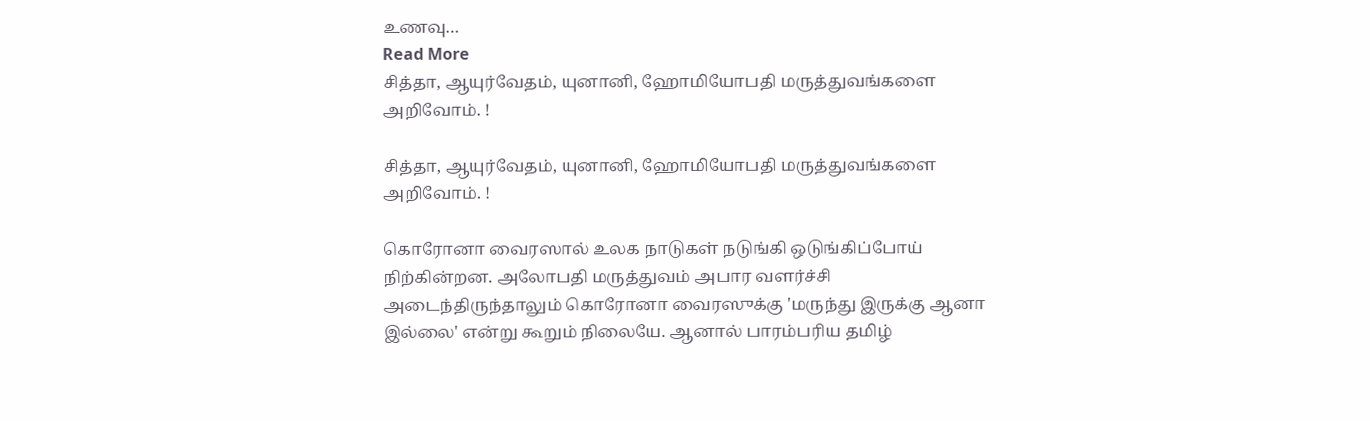உணவு…
Read More
சித்தா, ஆயுர்வேதம், யுனானி, ஹோமியோபதி மருத்துவங்களை அறிவோம். !

சித்தா, ஆயுர்வேதம், யுனானி, ஹோமியோபதி மருத்துவங்களை அறிவோம். !

கொரோனா வைரஸால் உலக நாடுகள் நடுங்கி ஒடுங்கிப்போய் நிற்கின்றன. அலோபதி மருத்துவம் அபார வளர்ச்சி அடைந்திருந்தாலும் கொரோனா வைரஸுக்கு 'மருந்து இருக்கு ஆனா இல்லை' என்று கூறும் நிலையே. ஆனால் பாரம்பரிய தமிழ்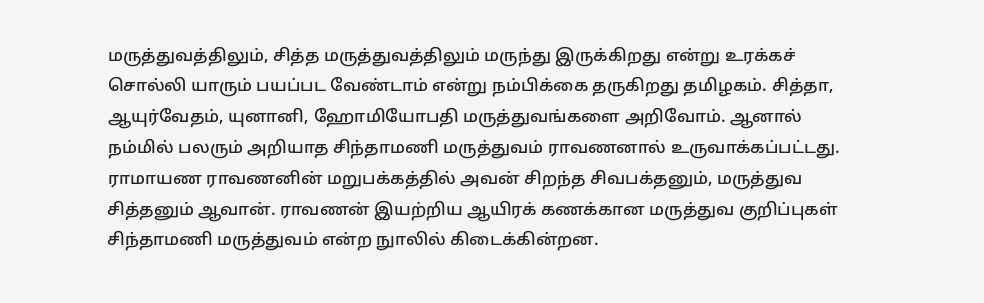மருத்துவத்திலும், சித்த மருத்துவத்திலும் மருந்து இருக்கிறது என்று உரக்கச் சொல்லி யாரும் பயப்பட வேண்டாம் என்று நம்பிக்கை தருகிறது தமிழகம். சித்தா, ஆயுர்வேதம், யுனானி, ஹோமியோபதி மருத்துவங்களை அறிவோம். ஆனால் நம்மில் பலரும் அறியாத சிந்தாமணி மருத்துவம் ராவணனால் உருவாக்கப்பட்டது. ராமாயண ராவணனின் மறுபக்கத்தில் அவன் சிறந்த சிவபக்தனும், மருத்துவ சித்தனும் ஆவான். ராவணன் இயற்றிய ஆயிரக் கணக்கான மருத்துவ குறிப்புகள் சிந்தாமணி மருத்துவம் என்ற நுாலில் கிடைக்கின்றன.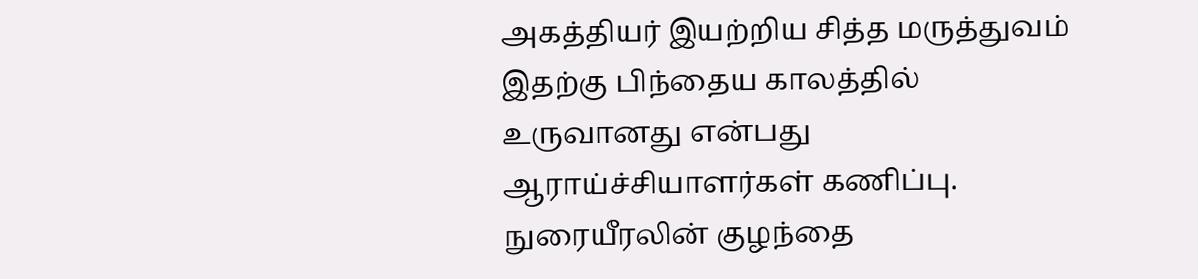அகத்தியர் இயற்றிய சித்த மருத்துவம் இதற்கு பிந்தைய காலத்தில் உருவானது என்பது ஆராய்ச்சியாளர்கள் கணிப்பு. நுரையீரலின் குழந்தை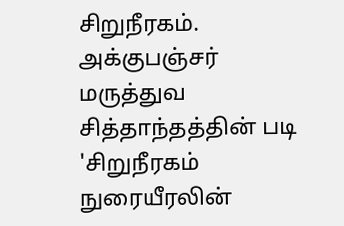சிறுநீரகம். அக்குபஞ்சர் மருத்துவ சித்தாந்தத்தின் படி 'சிறுநீரகம் நுரையீரலின்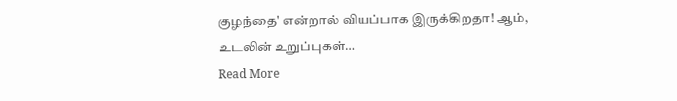குழந்தை' என்றால் வியப்பாக இருக்கிறதா! ஆம், உடலின் உறுப்புகள்…
Read More